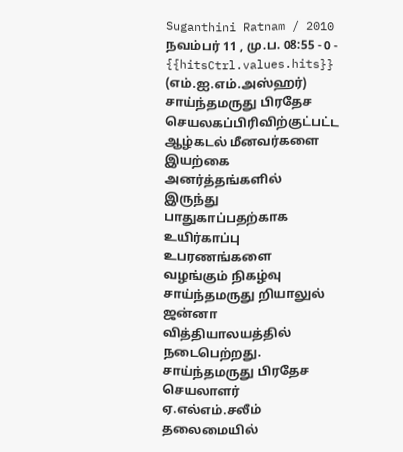Suganthini Ratnam / 2010 நவம்பர் 11 , மு.ப. 08:55 - 0 - {{hitsCtrl.values.hits}}
(எம்.ஐ.எம்.அஸ்ஹர்)
சாய்ந்தமருது பிரதேச செயலகப்பிரிவிற்குட்பட்ட ஆழ்கடல் மீனவர்களை இயற்கை அனர்த்தங்களில் இருந்து பாதுகாப்பதற்காக உயிர்காப்பு உபரணங்களை வழங்கும் நிகழ்வு சாய்ந்தமருது றியாலுல் ஜன்னா வித்தியாலயத்தில் நடைபெற்றது.
சாய்ந்தமருது பிரதேச செயலாளர் ஏ.எல்எம்.சலீம் தலைமையில்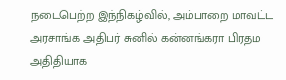நடைபெற்ற இந்நிகழ்வில், அம்பாறை மாவட்ட அரசாங்க அதிபர் சுனில் கன்னங்கரா பிரதம அதிதியாக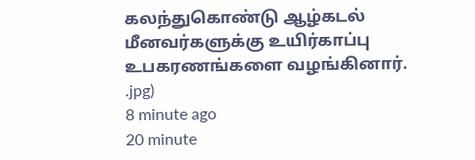கலந்துகொண்டு ஆழ்கடல் மீனவர்களுக்கு உயிர்காப்பு உபகரணங்களை வழங்கினார்.
.jpg)
8 minute ago
20 minute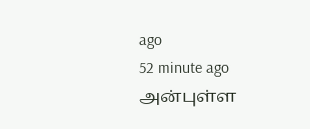ago
52 minute ago
அன்புள்ள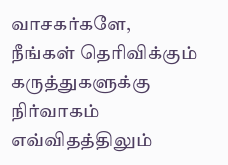வாசகர்களே,
நீங்கள் தெரிவிக்கும் கருத்துகளுக்கு நிர்வாகம் எவ்விதத்திலும்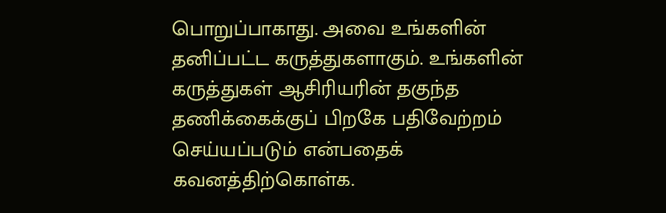பொறுப்பாகாது. அவை உங்களின் தனிப்பட்ட கருத்துகளாகும். உங்களின் கருத்துகள் ஆசிரியரின் தகுந்த தணிக்கைக்குப் பிறகே பதிவேற்றம் செய்யப்படும் என்பதைக் கவனத்திற்கொள்க.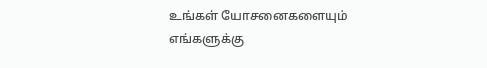உங்கள் யோசனைகளையும் எங்களுக்கு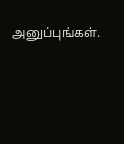அனுப்புங்கள்.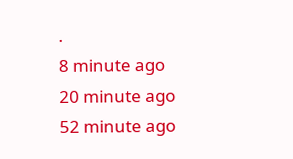.
8 minute ago
20 minute ago
52 minute ago